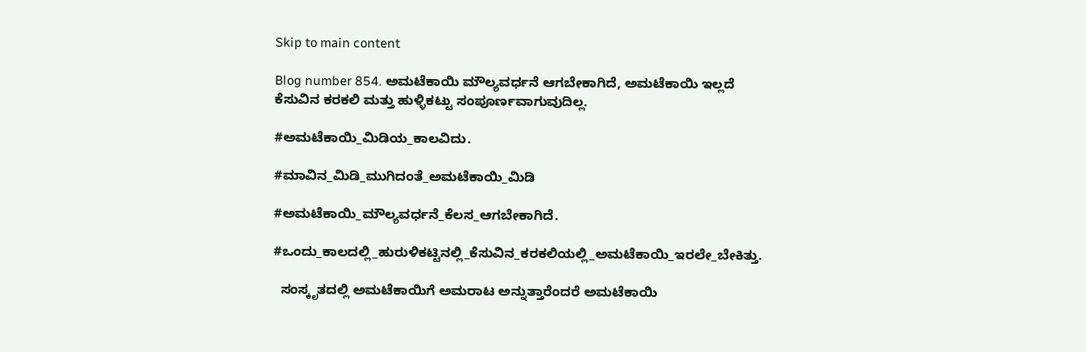Skip to main content

Blog number 854. ಅಮಟೆಕಾಯಿ ಮೌಲ್ಯವರ್ಧನೆ ಆಗಬೇಕಾಗಿದೆ, ಅಮಟೆಕಾಯಿ ಇಲ್ಲದೆ ಕೆಸುವಿನ ಕರಕಲಿ ಮತ್ತು ಹುಳ್ಳಿಕಟ್ಟು ಸಂಪೂರ್ಣವಾಗುವುದಿಲ್ಲ.

#ಅಮಟೆಕಾಯಿ_ಮಿಡಿಯ_ಕಾಲವಿದು.

#ಮಾವಿನ_ಮಿಡಿ_ಮುಗಿದಂತೆ_ಅಮಟೆಕಾಯಿ_ಮಿಡಿ

#ಅಮಟೆಕಾಯಿ_ಮೌಲ್ಯವರ್ಧನೆ_ಕೆಲಸ_ಆಗಬೇಕಾಗಿದೆ.

#ಒಂದು_ಕಾಲದಲ್ಲಿ_ಹುರುಳಿಕಟ್ಟಿನಲ್ಲಿ_ಕೆಸುವಿನ_ಕರಕಲಿಯಲ್ಲಿ_ಅಮಟೆಕಾಯಿ_ಇರಲೇ_ಬೇಕಿತ್ತು.

  ಸಂಸ್ಕೃತದಲ್ಲಿ ಅಮಟೆಕಾಯಿಗೆ ಅಮರಾಟ ಅನ್ನುತ್ತಾರೆಂದರೆ ಅಮಟೆಕಾಯಿ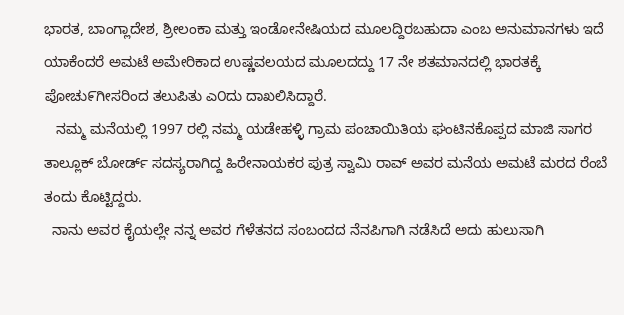ಭಾರತ, ಬಾಂಗ್ಲಾದೇಶ, ಶ್ರೀಲಂಕಾ ಮತ್ತು ಇಂಡೋನೇಷಿಯದ ಮೂಲದ್ದಿರಬಹುದಾ ಎಂಬ ಅನುಮಾನಗಳು ಇದೆ ಯಾಕೆಂದರೆ ಅಮಟೆ ಅಮೇರಿಕಾದ ಉಷ್ಣವಲಯದ ಮೂಲದದ್ದು 17 ನೇ ಶತಮಾನದಲ್ಲಿ ಭಾರತಕ್ಕೆ ಪೋಚು೯ಗೀಸರಿಂದ ತಲುಪಿತು ಎ೦ದು ದಾಖಲಿಸಿದ್ದಾರೆ.
   ನಮ್ಮ ಮನೆಯಲ್ಲಿ 1997 ರಲ್ಲಿ ನಮ್ಮ ಯಡೇಹಳ್ಳಿ ಗ್ರಾಮ ಪಂಚಾಯಿತಿಯ ಘಂಟಿನಕೊಪ್ಪದ ಮಾಜಿ ಸಾಗರ ತಾಲ್ಲೂಕ್ ಬೋರ್ಡ್ ಸದಸ್ಯರಾಗಿದ್ದ ಹಿರೇನಾಯಕರ ಪುತ್ರ ಸ್ವಾಮಿ ರಾವ್ ಅವರ ಮನೆಯ ಅಮಟೆ ಮರದ ರೆಂಬೆ ತಂದು ಕೊಟ್ಟಿದ್ದರು.
  ನಾನು ಅವರ ಕೈಯಲ್ಲೇ ನನ್ನ ಅವರ ಗೆಳೆತನದ ಸಂಬಂದದ ನೆನಪಿಗಾಗಿ ನಡೆಸಿದೆ ಅದು ಹುಲುಸಾಗಿ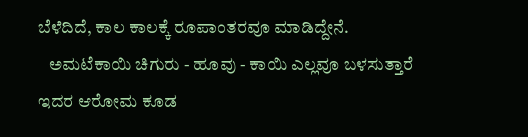ಬೆಳೆದಿದೆ, ಕಾಲ ಕಾಲಕ್ಕೆ ರೂಪಾಂತರವೂ ಮಾಡಿದ್ದೇನೆ.
   ಅಮಟೆಕಾಯಿ ಚಿಗುರು - ಹೂವು - ಕಾಯಿ ಎಲ್ಲವೂ ಬಳಸುತ್ತಾರೆ ಇದರ ಆರೋಮ ಕೂಡ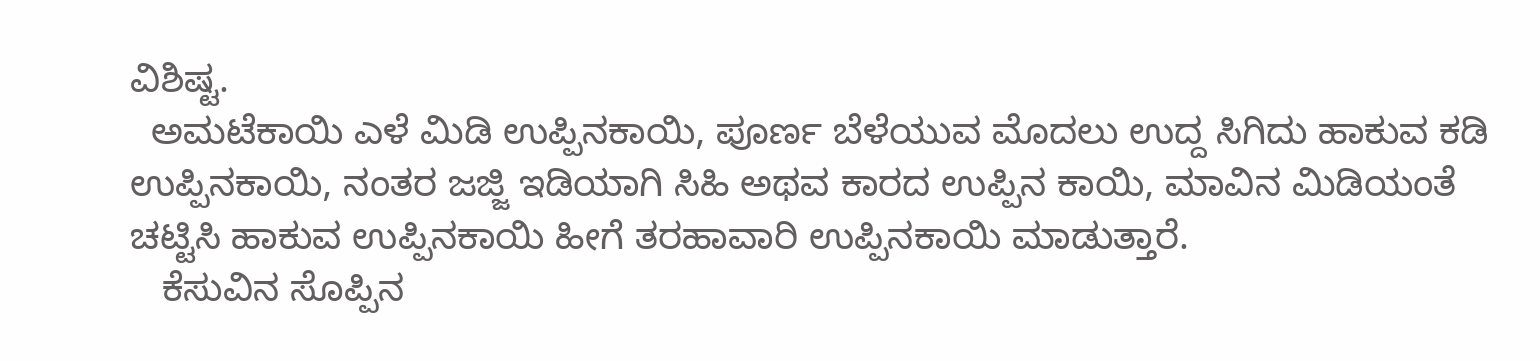ವಿಶಿಷ್ಟ.
  ಅಮಟೆಕಾಯಿ ಎಳೆ ಮಿಡಿ ಉಪ್ಪಿನಕಾಯಿ, ಪೂರ್ಣ ಬೆಳೆಯುವ ಮೊದಲು ಉದ್ದ ಸಿಗಿದು ಹಾಕುವ ಕಡಿ ಉಪ್ಪಿನಕಾಯಿ, ನಂತರ ಜಜ್ಜಿ ಇಡಿಯಾಗಿ ಸಿಹಿ ಅಥವ ಕಾರದ ಉಪ್ಪಿನ ಕಾಯಿ, ಮಾವಿನ ಮಿಡಿಯಂತೆ ಚಟ್ಟಿಸಿ ಹಾಕುವ ಉಪ್ಪಿನಕಾಯಿ ಹೀಗೆ ತರಹಾವಾರಿ ಉಪ್ಪಿನಕಾಯಿ ಮಾಡುತ್ತಾರೆ.
   ಕೆಸುವಿನ ಸೊಪ್ಪಿನ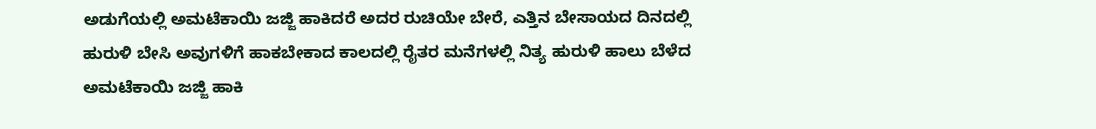ಅಡುಗೆಯಲ್ಲಿ ಅಮಟೆಕಾಯಿ ಜಜ್ಜಿ ಹಾಕಿದರೆ ಅದರ ರುಚಿಯೇ ಬೇರೆ, ಎತ್ತಿನ ಬೇಸಾಯದ ದಿನದಲ್ಲಿ ಹುರುಳಿ ಬೇಸಿ ಅವುಗಳಿಗೆ ಹಾಕಬೇಕಾದ ಕಾಲದಲ್ಲಿ ರೈತರ ಮನೆಗಳಲ್ಲಿ ನಿತ್ಯ ಹುರುಳಿ ಹಾಲು ಬೆಳೆದ ಅಮಟೆಕಾಯಿ ಜಜ್ಜಿ ಹಾಕಿ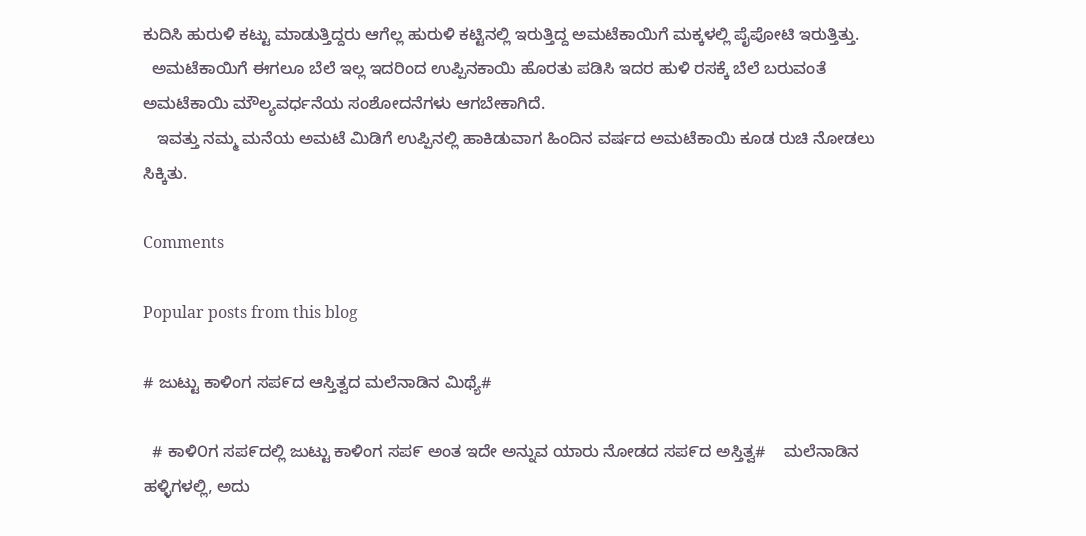ಕುದಿಸಿ ಹುರುಳಿ ಕಟ್ಟು ಮಾಡುತ್ತಿದ್ದರು ಆಗೆಲ್ಲ ಹುರುಳಿ ಕಟ್ಟಿನಲ್ಲಿ ಇರುತ್ತಿದ್ದ ಅಮಟೆಕಾಯಿಗೆ ಮಕ್ಕಳಲ್ಲಿ ಪೈಪೋಟಿ ಇರುತ್ತಿತ್ತು.
  ಅಮಟೆಕಾಯಿಗೆ ಈಗಲೂ ಬೆಲೆ ಇಲ್ಲ ಇದರಿಂದ ಉಪ್ಪಿನಕಾಯಿ ಹೊರತು ಪಡಿಸಿ ಇದರ ಹುಳಿ ರಸಕ್ಕೆ ಬೆಲೆ ಬರುವಂತೆ ಅಮಟೆಕಾಯಿ ಮೌಲ್ಯವರ್ಧನೆಯ ಸಂಶೋದನೆಗಳು ಆಗಬೇಕಾಗಿದೆ.
   ಇವತ್ತು ನಮ್ಮ ಮನೆಯ ಅಮಟೆ ಮಿಡಿಗೆ ಉಪ್ಪಿನಲ್ಲಿ ಹಾಕಿಡುವಾಗ ಹಿಂದಿನ ವರ್ಷದ ಅಮಟೆಕಾಯಿ ಕೂಡ ರುಚಿ ನೋಡಲು ಸಿಕ್ಕಿತು.

Comments

Popular posts from this blog

# ಜುಟ್ಟು ಕಾಳಿಂಗ ಸಪ೯ದ ಆಸ್ತಿತ್ವದ ಮಲೆನಾಡಿನ ಮಿಥ್ಯೆ#

  # ಕಾಳಿ೦ಗ ಸಪ೯ದಲ್ಲಿ ಜುಟ್ಟು ಕಾಳಿಂಗ ಸಪ೯ ಅಂತ ಇದೇ ಅನ್ನುವ ಯಾರು ನೋಡದ ಸಪ೯ದ ಅಸ್ತಿತ್ವ#    ಮಲೆನಾಡಿನ ಹಳ್ಳಿಗಳಲ್ಲಿ, ಅದು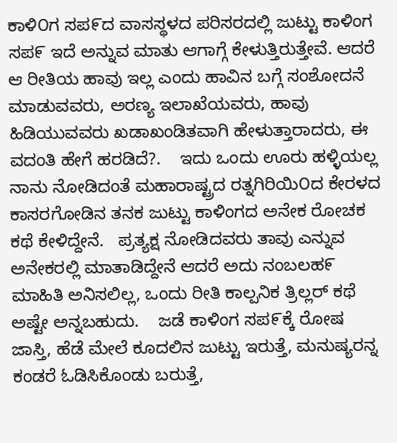ಕಾಳಿ೦ಗ ಸಪ೯ದ ವಾಸಸ್ಥಳದ ಪರಿಸರದಲ್ಲಿ ಜುಟ್ಟು ಕಾಳಿಂಗ ಸಪ೯ ಇದೆ ಅನ್ನುವ ಮಾತು ಆಗಾಗ್ಗೆ ಕೇಳುತ್ತಿರುತ್ತೇವೆ. ಆದರೆ ಆ ರೀತಿಯ ಹಾವು ಇಲ್ಲ ಎಂದು ಹಾವಿನ ಬಗ್ಗೆ ಸಂಶೋದನೆ ಮಾಡುವವರು, ಅರಣ್ಯ ಇಲಾಖೆಯವರು, ಹಾವು ಹಿಡಿಯುವವರು ಖಡಾಖಂಡಿತವಾಗಿ ಹೇಳುತ್ತಾರಾದರು, ಈ ವದಂತಿ ಹೇಗೆ ಹರಡಿದೆ?.    ಇದು ಒಂದು ಊರು ಹಳ್ಳಿಯಲ್ಲ ನಾನು ನೋಡಿದಂತೆ ಮಹಾರಾಷ್ಟ್ರದ ರತ್ನಗಿರಿಯಿ೦ದ ಕೇರಳದ ಕಾಸರಗೋಡಿನ ತನಕ ಜುಟ್ಟು ಕಾಳಿಂಗದ ಅನೇಕ ರೋಚಕ ಕಥೆ ಕೇಳಿದ್ದೇನೆ.   ಪ್ರತ್ಯಕ್ಷ ನೋಡಿದವರು ತಾವು ಎನ್ನುವ ಅನೇಕರಲ್ಲಿ ಮಾತಾಡಿದ್ದೇನೆ ಆದರೆ ಅದು ನಂಬಲಹ೯ ಮಾಹಿತಿ ಅನಿಸಲಿಲ್ಲ, ಒಂದು ರೀತಿ ಕಾಲ್ಪನಿಕ ತ್ರಿಲ್ಲರ್ ಕಥೆ ಅಷ್ಟೇ ಅನ್ನಬಹುದು.    ಜಡೆ ಕಾಳಿಂಗ ಸಪ೯ಕ್ಕೆ ರೋಷ ಜಾಸ್ತಿ, ಹೆಡೆ ಮೇಲೆ ಕೂದಲಿನ ಜುಟ್ಟು ಇರುತ್ತೆ, ಮನುಷ್ಯರನ್ನ ಕಂಡರೆ ಓಡಿಸಿಕೊಂಡು ಬರುತ್ತೆ,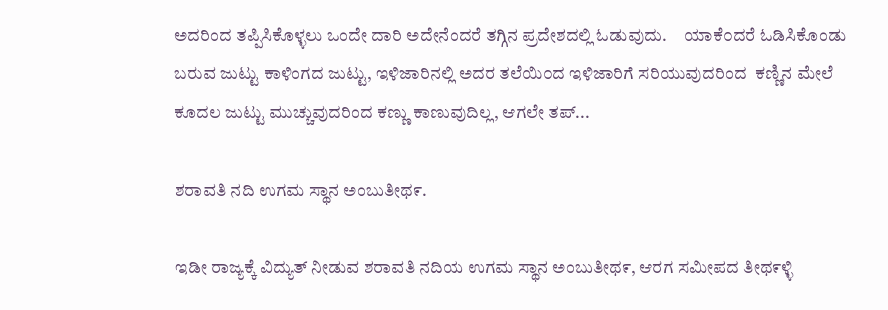ಅದರಿಂದ ತಪ್ಪಿಸಿಕೊಳ್ಳಲು ಒಂದೇ ದಾರಿ ಅದೇನೆಂದರೆ ತಗ್ಗಿನ ಪ್ರದೇಶದಲ್ಲಿ ಓಡುವುದು.     ಯಾಕೆ೦ದರೆ ಓಡಿಸಿಕೊಂಡು ಬರುವ ಜುಟ್ಟು ಕಾಳಿಂಗದ ಜುಟ್ಟು, ಇಳಿಜಾರಿನಲ್ಲಿ ಅದರ ತಲೆಯಿ೦ದ ಇಳಿಜಾರಿಗೆ ಸರಿಯುವುದರಿಂದ  ಕಣ್ಣಿನ ಮೇಲೆ ಕೂದಲ ಜುಟ್ಟು ಮುಚ್ಚುವುದರಿಂದ ಕಣ್ಣು ಕಾಣುವುದಿಲ್ಲ, ಆಗಲೇ ತಪ್...

ಶರಾವತಿ ನದಿ ಉಗಮ ಸ್ಥಾನ ಅಂಬುತೀಥ೯.

ಇಡೀ ರಾಜ್ಯಕ್ಕೆ ವಿದ್ಯುತ್ ನೀಡುವ ಶರಾವತಿ ನದಿಯ ಉಗಮ ಸ್ಥಾನ ಅಂಬುತೀಥ೯, ಆರಗ ಸಮೀಪದ ತೀಥ೯ಳ್ಳಿ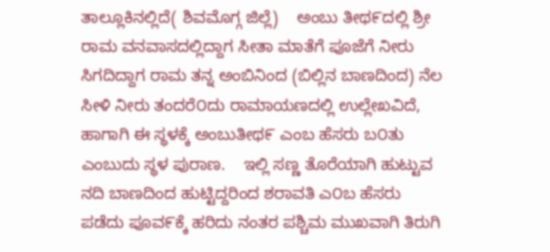ತಾಲ್ಲೂಕಿನಲ್ಲಿದೆ( ಶಿವಮೊಗ್ಗ ಜಿಲ್ಲೆ)    ಅಂಬು ತೀಥ೯ದಲ್ಲಿ ಶ್ರೀ ರಾಮ ವನವಾಸದಲ್ಲಿದ್ದಾಗ ಸೀತಾ ಮಾತೆಗೆ ಪೂಜೆಗೆ ನೀರು ಸಿಗದಿದ್ದಾಗ ರಾಮ ತನ್ನ ಅಂಬಿನಿಂದ (ಬಿಲ್ಲಿನ ಬಾಣದಿಂದ) ನೆಲ ಸೀಳಿ ನೀರು ತಂದರೆ೦ದು ರಾಮಾಯಣದಲ್ಲಿ ಉಲ್ಲೇಖವಿದೆ, ಹಾಗಾಗಿ ಈ ಸ್ಥಳಕ್ಕೆ ಅಂಬುತೀಥ೯ ಎಂಬ ಹೆಸರು ಬ೦ತು ಎಂಬುದು ಸ್ಥಳ ಪುರಾಣ.    ಇಲ್ಲಿ ಸಣ್ಣ ತೊರೆಯಾಗಿ ಹುಟ್ಟುವ ನದಿ ಬಾಣದಿಂದ ಹುಟ್ಟಿದ್ದರಿಂದ ಶರಾವತಿ ಎ೦ಬ ಹೆಸರು ಪಡೆದು ಪೂವ೯ಕ್ಕೆ ಹರಿದು ನಂತರ ಪಶ್ಚಿಮ ಮುಖವಾಗಿ ತಿರುಗಿ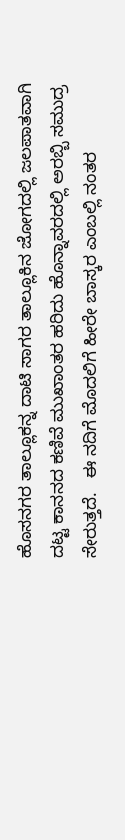ಹೊಸನಗರ ತಾಲ್ಲೂಕನ್ನ ದಾಟಿ ಸಾಗರ ತಾಲ್ಲೂಕಿನ ಜೋಗದಲ್ಲಿ ಜಲಪಾತವಾಗಿ ದಟ್ಟ ಕಾನನದ ಕಣಿವೆ ಮುಖಾಂತರ ಹರಿದು ಹೊನ್ನಾವರದಲ್ಲಿ ಅರಬ್ಬಿ ಸಮುದ್ರ ಸೇರುತ್ತದೆ.   ಈ ನದಿಗೆ ಮೊದಲಿಗೆ ಹೀರೇ ಬಾಸ್ಕರ ಎಂಬಲ್ಲಿ ನಂತರ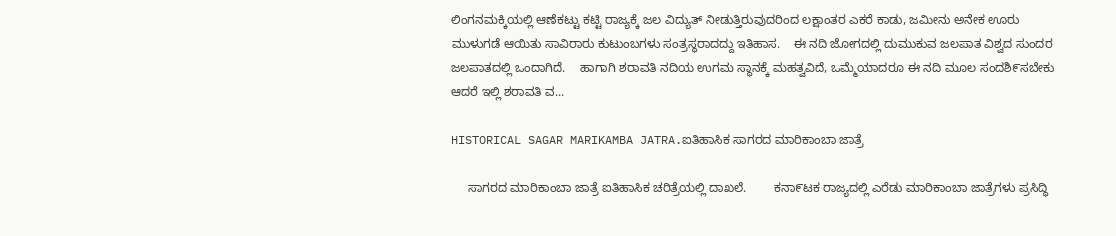ಲಿಂಗನಮಕ್ಕಿಯಲ್ಲಿ ಆಣೆಕಟ್ಟು ಕಟ್ಟಿ ರಾಜ್ಯಕ್ಕೆ ಜಲ ವಿದ್ಯುತ್ ನೀಡುತ್ತಿರುವುದರಿಂದ ಲಕ್ಷಾಂತರ ಎಕರೆ ಕಾಡು, ಜಮೀನು ಅನೇಕ ಊರು ಮುಳುಗಡೆ ಆಯಿತು ಸಾವಿರಾರು ಕುಟುಂಬಗಳು ಸಂತ್ರಸ್ಥರಾದದ್ದು ಇತಿಹಾಸ.    ಈ ನದಿ ಜೋಗದಲ್ಲಿ ದುಮುಕುವ ಜಲಪಾತ ವಿಶ್ವದ ಸುಂದರ ಜಲಪಾತದಲ್ಲಿ ಒಂದಾಗಿದೆ.    ಹಾಗಾಗಿ ಶರಾವತಿ ನದಿಯ ಉಗಮ ಸ್ಥಾನಕ್ಕೆ ಮಹತ್ವವಿದೆ, ಒಮ್ಮೆಯಾದರೂ ಈ ನದಿ ಮೂಲ ಸಂದಶಿ೯ಸಬೇಕು ಆದರೆ ಇಲ್ಲಿ ಶರಾವತಿ ವ...

HISTORICAL SAGAR MARIKAMBA JATRA.ಐತಿಹಾಸಿಕ ಸಾಗರದ ಮಾರಿಕಾಂಬಾ ಜಾತ್ರೆ

     ಸಾಗರದ ಮಾರಿಕಾಂಬಾ ಜಾತ್ರೆ ಐತಿಹಾಸಿಕ ಚರಿತ್ರೆಯಲ್ಲಿ ದಾಖಲೆ.        ಕನಾ೯ಟಕ ರಾಜ್ಯದಲ್ಲಿ ಎರೆಡು ಮಾರಿಕಾಂಬಾ ಜಾತ್ರೆಗಳು ಪ್ರಸಿದ್ಧಿ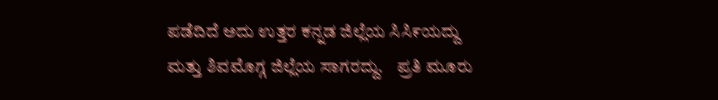ಪಡೆದಿದೆ ಅದು ಉತ್ತರ ಕನ್ನಡ ಜಿಲ್ಲೆಯ ಸಿಸಿ೯ಯದ್ದು ಮತ್ತು ಶಿವಮೊಗ್ಗ ಜಿಲ್ಲೆಯ ಸಾಗರದ್ದು.    ಪ್ರತಿ ಮೂರು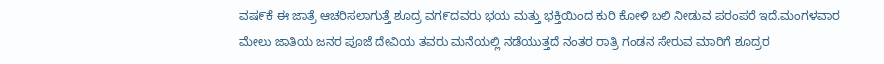ವಷ೯ಕೆ ಈ ಜಾತ್ರೆ ಆಚರಿಸಲಾಗುತ್ತೆ ಶೂದ್ರ ವಗ೯ದವರು ಭಯ ಮತ್ತು ಭಕ್ತಿಯಿಂದ ಕುರಿ ಕೋಳಿ ಬಲಿ ನೀಡುವ ಪರಂಪರೆ ಇದೆ.ಮಂಗಳವಾರ ಮೇಲು ಜಾತಿಯ ಜನರ ಪೂಜೆ ದೇವಿಯ ತವರು ಮನೆಯಲ್ಲಿ ನಡೆಯುತ್ತದೆ ನಂತರ ರಾತ್ರಿ ಗಂಡನ ಸೇರುವ ಮಾರಿಗೆ ಶೂದ್ರರ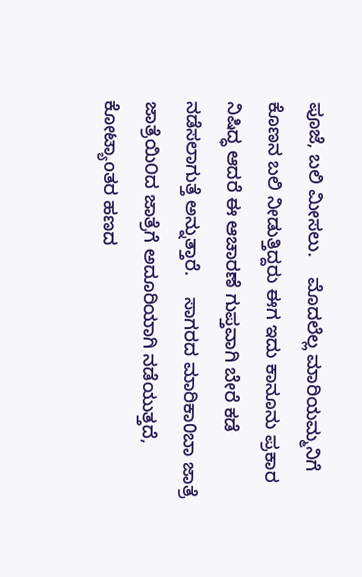ಪೂಜೆ, ಬಲಿ ಮೀಸಲು.    ಮೊದಲೆಲ್ಲ ಮಾರಿಯಮ್ಮನಿಗೆ ಕೊಣನ ಬಲಿ ನೀಡುತ್ತಿದ್ದರು ಈಗ ಇದು ಕಾನೂನು ಪ್ರಕಾರ ನಿಷಿದ್ಧ ಆದರೆ ಈ ಆಚಾರಣೆ ಗುಪ್ತವಾಗಿ ಬೇರೆ ಕಡೆ ನಡೆಸಲಾಗುತ್ತೆ ಅನ್ನುತ್ತಾರೆ.    ಸಾಗರದ ಮಾರಿಕಾ0ಬಾ ಜಾತ್ರೆ ಜಾತ್ರೆಯಿ೦ದ ಜಾತ್ರೆಗೆ ಅದೂರಿಯಾಗಿ ನಡೆಯುತ್ತದೆ, ಕೋಟ್ಯಾoತರ ಹಣದ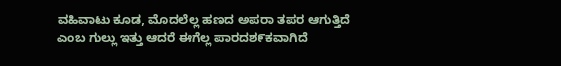ವಹಿವಾಟು ಕೂಡ, ಮೊದಲೆಲ್ಲ ಹಣದ ಅಪರಾ ತಪರ ಆಗುತ್ತಿದೆ ಎಂಬ ಗುಲ್ಲು ಇತ್ತು ಆದರೆ ಈಗೆಲ್ಲ ಪಾರದಶ೯ಕವಾಗಿದೆ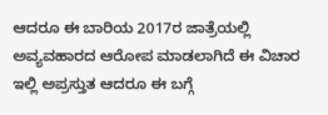ಆದರೂ ಈ ಬಾರಿಯ 2017ರ ಜಾತ್ರೆಯಲ್ಲಿ ಅವ್ಯವಹಾರದ ಆರೋಪ ಮಾಡಲಾಗಿದೆ ಈ ವಿಚಾರ ಇಲ್ಲಿ ಅಪ್ರಸ್ತುತ ಆದರೂ ಈ ಬಗ್ಗೆ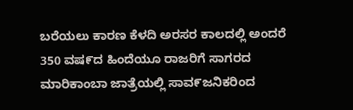ಬರೆಯಲು ಕಾರಣ ಕೆಳದಿ ಅರಸರ ಕಾಲದಲ್ಲಿ ಅಂದರೆ 350 ವಷ೯ದ ಹಿಂದೆಯೂ ರಾಜರಿಗೆ ಸಾಗರದ ಮಾರಿಕಾಂಬಾ ಜಾತ್ರೆಯಲ್ಲಿ ಸಾವ೯ಜನಿಕರಿಂದ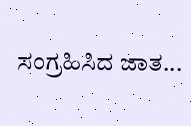ಸಂಗ್ರಹಿಸಿದ ಜಾತ...